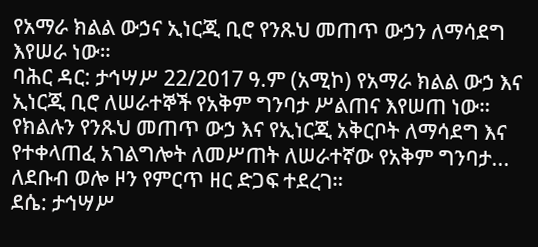የአማራ ክልል ውኃና ኢነርጂ ቢሮ የንጹህ መጠጥ ውኃን ለማሳደግ እየሠራ ነው።
ባሕር ዳር: ታኅሣሥ 22/2017 ዓ.ም (አሚኮ) የአማራ ክልል ውኃ እና ኢነርጂ ቢሮ ለሠራተኞች የአቅም ግንባታ ሥልጠና እየሠጠ ነው። የክልሉን የንጹህ መጠጥ ውኃ እና የኢነርጂ አቅርቦት ለማሳደግ እና የተቀላጠፈ አገልግሎት ለመሥጠት ለሠራተኛው የአቅም ግንባታ...
ለደቡብ ወሎ ዞን የምርጥ ዘር ድጋፍ ተደረገ።
ደሴ: ታኅሣሥ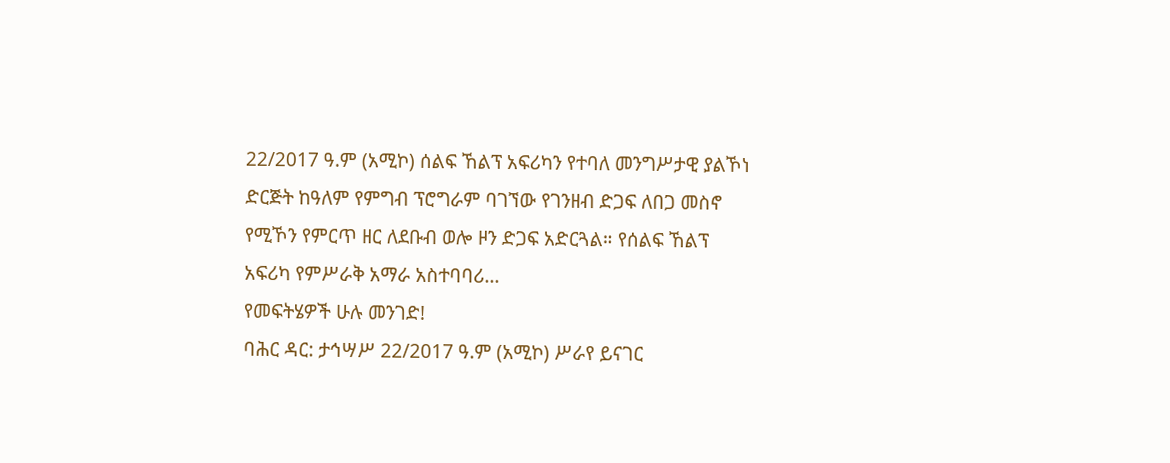22/2017 ዓ.ም (አሚኮ) ሰልፍ ኸልፕ አፍሪካን የተባለ መንግሥታዊ ያልኾነ ድርጅት ከዓለም የምግብ ፕሮግራም ባገኘው የገንዘብ ድጋፍ ለበጋ መስኖ የሚኾን የምርጥ ዘር ለደቡብ ወሎ ዞን ድጋፍ አድርጓል። የሰልፍ ኸልፕ አፍሪካ የምሥራቅ አማራ አስተባባሪ...
የመፍትሄዎች ሁሉ መንገድ!
ባሕር ዳር: ታኅሣሥ 22/2017 ዓ.ም (አሚኮ) ሥራየ ይናገር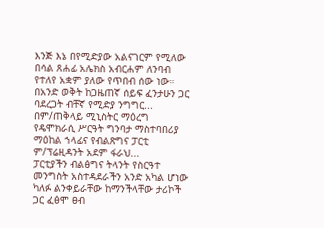እንጅ እኔ በየሚድያው አልናገርም የሚለው በሳል ጸሐፊ አሌክስ አብርሐም ለንባብ የተለየ አቋም ያለው የጥበብ ሰው ነው። በአንድ ወቅት ከጋዜጠኛ ሰይፍ ፈንታሁን ጋር ባደረጋት ብቸኛ የሚድያ ንግግር...
በም/ጠቅላይ ሚኒስትር ማዕረግ የዴሞክራሲ ሥርዓት ግንባታ ማስተባበሪያ ማዕከል ኀላፊና የብልጽግና ፓርቲ ም/ፕሬዚዳንት አደም ፋራህ...
ፓርቲያችን ብልፅግና ትላንት የስርዓተ መንግስት አስተዳደራችን አንድ አካል ሆነው ካለፉ ልንቀይራቸው ከማንችላቸው ታሪኮች ጋር ፈፅሞ ፀብ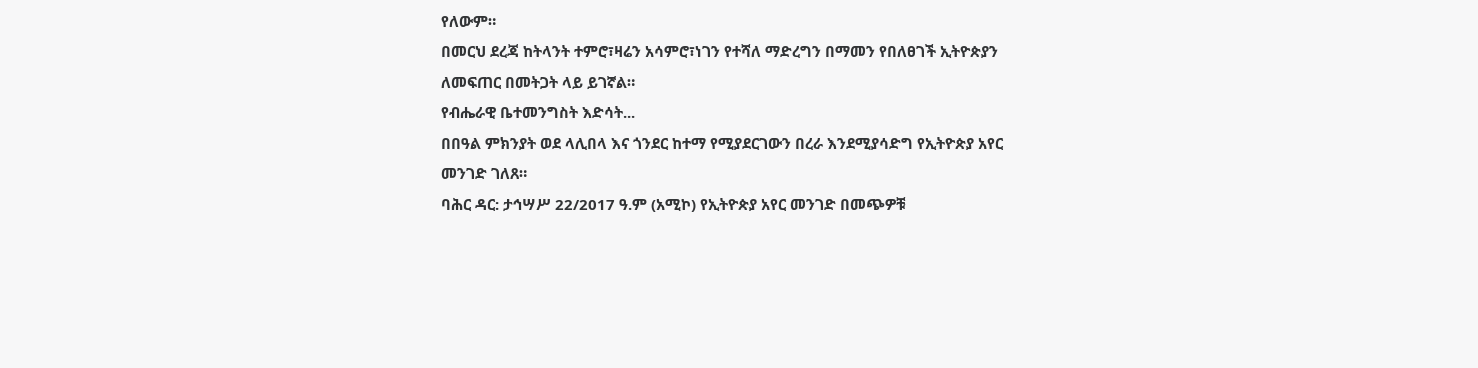የለውም።
በመርህ ደረጃ ከትላንት ተምሮ፣ዛሬን አሳምሮ፣ነገን የተሻለ ማድረግን በማመን የበለፀገች ኢትዮጵያን ለመፍጠር በመትጋት ላይ ይገኛል።
የብሔራዊ ቤተመንግስት እድሳት...
በበዓል ምክንያት ወደ ላሊበላ እና ጎንደር ከተማ የሚያደርገውን በረራ እንደሚያሳድግ የኢትዮጵያ አየር መንገድ ገለጸ።
ባሕር ዳር: ታኅሣሥ 22/2017 ዓ.ም (አሚኮ) የኢትዮጵያ አየር መንገድ በመጭዎቹ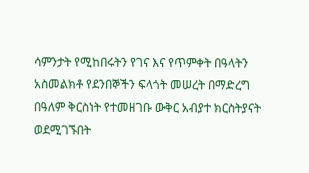ሳምንታት የሚከበሩትን የገና እና የጥምቀት በዓላትን አስመልክቶ የደንበኞችን ፍላጎት መሠረት በማድረግ በዓለም ቅርስነት የተመዘገቡ ውቅር አብያተ ክርስትያናት ወደሚገኙበት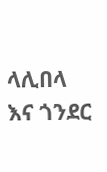ላሊበላ እና ጎንደር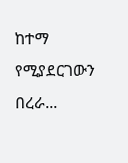ከተማ የሚያደርገውን በረራ...